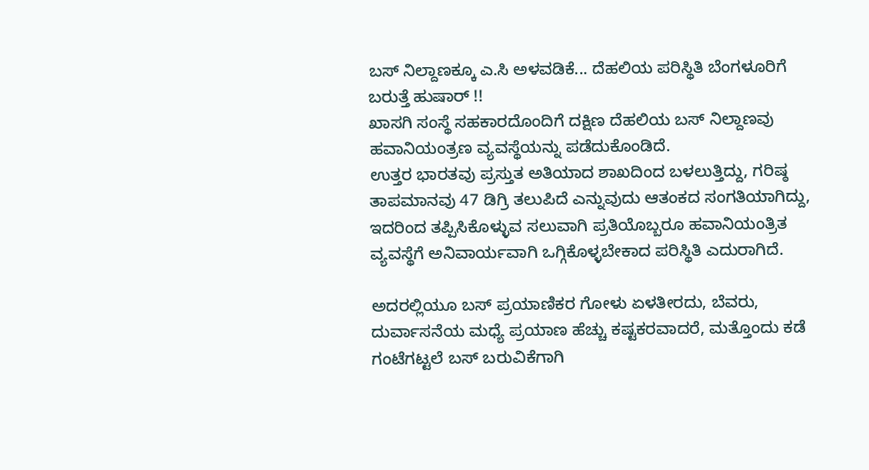ಬಸ್ ನಿಲ್ದಾಣಕ್ಕೂ ಎ.ಸಿ ಅಳವಡಿಕೆ... ದೆಹಲಿಯ ಪರಿಸ್ಥಿತಿ ಬೆಂಗಳೂರಿಗೆ ಬರುತ್ತೆ ಹುಷಾರ್ !!
ಖಾಸಗಿ ಸಂಸ್ಥೆ ಸಹಕಾರದೊಂದಿಗೆ ದಕ್ಷಿಣ ದೆಹಲಿಯ ಬಸ್ ನಿಲ್ದಾಣವು ಹವಾನಿಯಂತ್ರಣ ವ್ಯವಸ್ಥೆಯನ್ನು ಪಡೆದುಕೊಂಡಿದೆ.
ಉತ್ತರ ಭಾರತವು ಪ್ರಸ್ತುತ ಅತಿಯಾದ ಶಾಖದಿಂದ ಬಳಲುತ್ತಿದ್ದು, ಗರಿಷ್ಠ ತಾಪಮಾನವು 47 ಡಿಗ್ರಿ ತಲುಪಿದೆ ಎನ್ನುವುದು ಆತಂಕದ ಸಂಗತಿಯಾಗಿದ್ದು, ಇದರಿಂದ ತಪ್ಪಿಸಿಕೊಳ್ಳುವ ಸಲುವಾಗಿ ಪ್ರತಿಯೊಬ್ಬರೂ ಹವಾನಿಯಂತ್ರಿತ ವ್ಯವಸ್ಥೆಗೆ ಅನಿವಾರ್ಯವಾಗಿ ಒಗ್ಗಿಕೊಳ್ಳಬೇಕಾದ ಪರಿಸ್ಥಿತಿ ಎದುರಾಗಿದೆ.

ಅದರಲ್ಲಿಯೂ ಬಸ್ ಪ್ರಯಾಣಿಕರ ಗೋಳು ಏಳತೀರದು, ಬೆವರು, ದುರ್ವಾಸನೆಯ ಮಧ್ಯೆ ಪ್ರಯಾಣ ಹೆಚ್ಚು ಕಷ್ಟಕರವಾದರೆ, ಮತ್ತೊಂದು ಕಡೆ ಗಂಟೆಗಟ್ಟಲೆ ಬಸ್ ಬರುವಿಕೆಗಾಗಿ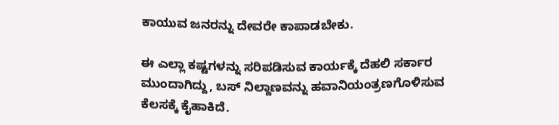ಕಾಯುವ ಜನರನ್ನು ದೇವರೇ ಕಾಪಾಡಬೇಕು.

ಈ ಎಲ್ಲಾ ಕಷ್ಟಗಳನ್ನು ಸರಿಪಡಿಸುವ ಕಾರ್ಯಕ್ಕೆ ದೆಹಲಿ ಸರ್ಕಾರ ಮುಂದಾಗಿದ್ದು, ಬಸ್ ನಿಲ್ದಾಣವನ್ನು ಹವಾನಿಯಂತ್ರಣಗೊಳಿಸುವ ಕೆಲಸಕ್ಕೆ ಕೈಹಾಕಿದೆ.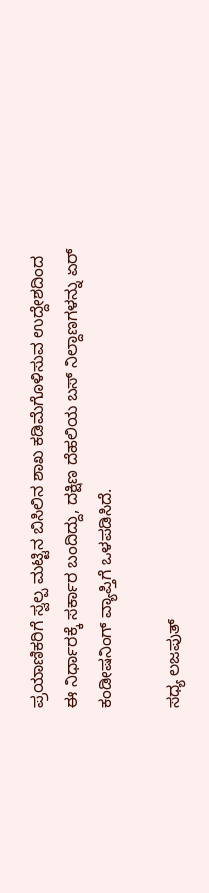ಪ್ರಯಾಣಿಕರಿಗೆ ಸ್ವಲ್ಪ ಮಟ್ಟಿನ ಬಿಸಿಲಿನ ಶಾಖ ಕಡಿಮೆಗೊಳಿಸುವ ಉದ್ದೇಶದಿಂದ ಈ ನಿರ್ಧಾರಕ್ಕೆ ಸರ್ಕಾರ ಬಂದಿದ್ದು, ದಕ್ಷಿಣ ದೆಹಲಿಯ ಬಸ್ ನಿಲ್ದಾಣಗಳನ್ನು ಏರ್ ಕಂಡೀಷನಿಂಗ್ ವ್ಯಾಪ್ತಿಗೆ ಒಳಪಡಿಸಿದೆ.

ಸಧ್ಯ ಲಜಪುತ್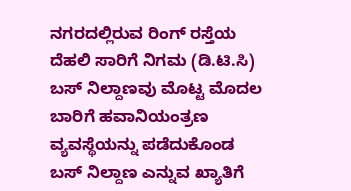ನಗರದಲ್ಲಿರುವ ರಿಂಗ್ ರಸ್ತೆಯ ದೆಹಲಿ ಸಾರಿಗೆ ನಿಗಮ (ಡಿ.ಟಿ.ಸಿ) ಬಸ್ ನಿಲ್ದಾಣವು ಮೊಟ್ಟ ಮೊದಲ ಬಾರಿಗೆ ಹವಾನಿಯಂತ್ರಣ ವ್ಯವಸ್ಥೆಯನ್ನು ಪಡೆದುಕೊಂಡ ಬಸ್ ನಿಲ್ದಾಣ ಎನ್ನುವ ಖ್ಯಾತಿಗೆ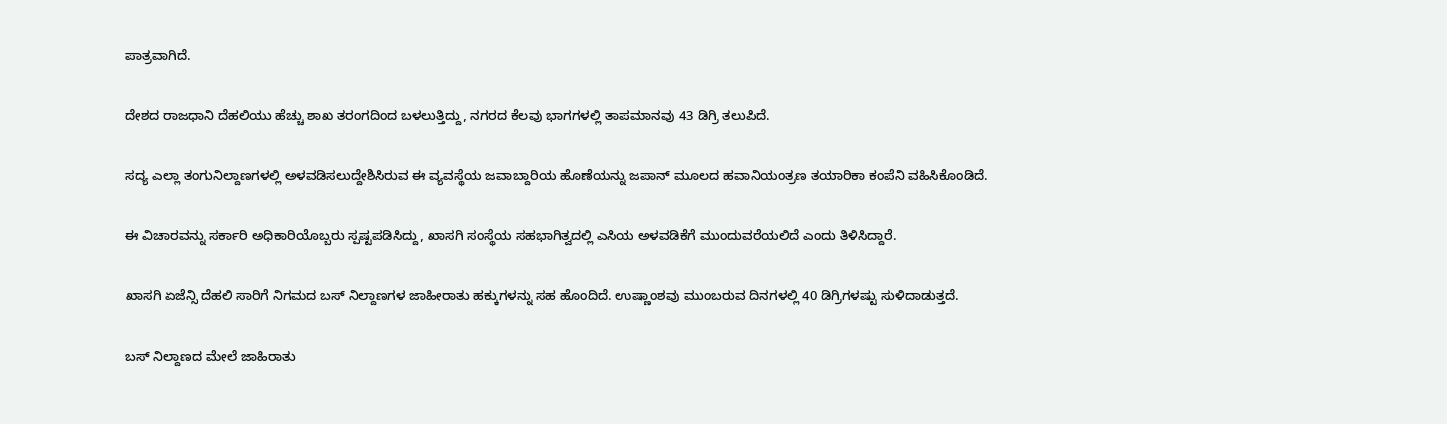ಪಾತ್ರವಾಗಿದೆ.

ದೇಶದ ರಾಜಧಾನಿ ದೆಹಲಿಯು ಹೆಚ್ಚು ಶಾಖ ತರಂಗದಿಂದ ಬಳಲುತ್ತಿದ್ದು, ನಗರದ ಕೆಲವು ಭಾಗಗಳಲ್ಲಿ ತಾಪಮಾನವು 43 ಡಿಗ್ರಿ ತಲುಪಿದೆ.

ಸದ್ಯ ಎಲ್ಲಾ ತಂಗುನಿಲ್ದಾಣಗಳಲ್ಲಿ ಅಳವಡಿಸಲುದ್ದೇಶಿಸಿರುವ ಈ ವ್ಯವಸ್ಥೆಯ ಜವಾಬ್ದಾರಿಯ ಹೊಣೆಯನ್ನು ಜಪಾನ್ ಮೂಲದ ಹವಾನಿಯಂತ್ರಣ ತಯಾರಿಕಾ ಕಂಪೆನಿ ವಹಿಸಿಕೊಂಡಿದೆ.

ಈ ವಿಚಾರವನ್ನು ಸರ್ಕಾರಿ ಅಧಿಕಾರಿಯೊಬ್ಬರು ಸ್ಪಷ್ಟಪಡಿಸಿದ್ದು, ಖಾಸಗಿ ಸಂಸ್ಥೆಯ ಸಹಭಾಗಿತ್ವದಲ್ಲಿ ಎಸಿಯ ಅಳವಡಿಕೆಗೆ ಮುಂದುವರೆಯಲಿದೆ ಎಂದು ತಿಳಿಸಿದ್ದಾರೆ.

ಖಾಸಗಿ ಏಜೆನ್ಸಿ ದೆಹಲಿ ಸಾರಿಗೆ ನಿಗಮದ ಬಸ್ ನಿಲ್ದಾಣಗಳ ಜಾಹೀರಾತು ಹಕ್ಕುಗಳನ್ನು ಸಹ ಹೊಂದಿದೆ. ಉಷ್ಣಾಂಶವು ಮುಂಬರುವ ದಿನಗಳಲ್ಲಿ 40 ಡಿಗ್ರಿಗಳಷ್ಟು ಸುಳಿದಾಡುತ್ತದೆ.

ಬಸ್ ನಿಲ್ದಾಣದ ಮೇಲೆ ಜಾಹಿರಾತು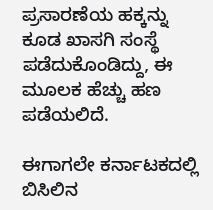ಪ್ರಸಾರಣೆಯ ಹಕ್ಕನ್ನು ಕೂಡ ಖಾಸಗಿ ಸಂಸ್ಥೆ ಪಡೆದುಕೊಂಡಿದ್ದು, ಈ ಮೂಲಕ ಹೆಚ್ಚು ಹಣ ಪಡೆಯಲಿದೆ.

ಈಗಾಗಲೇ ಕರ್ನಾಟಕದಲ್ಲಿ ಬಿಸಿಲಿನ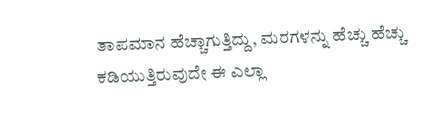ತಾಪಮಾನ ಹೆಚ್ಚಾಗುತ್ತಿದ್ದು, ಮರಗಳನ್ನು ಹೆಚ್ಚು ಹೆಚ್ಚು ಕಡಿಯುತ್ತಿರುವುದೇ ಈ ಎಲ್ಲಾ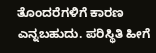ತೊಂದರೆಗಳಿಗೆ ಕಾರಣ ಎನ್ನಬಹುದು. ಪರಿಸ್ಥಿತಿ ಹೀಗೆ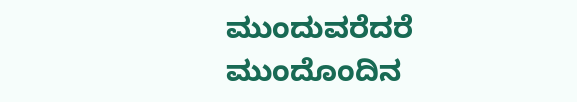ಮುಂದುವರೆದರೆ ಮುಂದೊಂದಿನ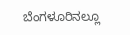ಬೆಂಗಳೂರಿನಲ್ಲೂ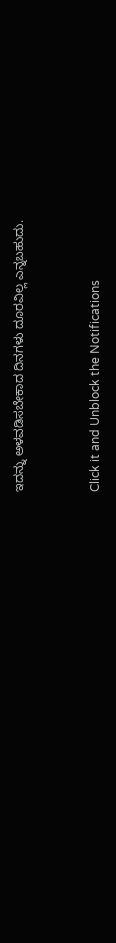ಇದನ್ನು ಅಳವಡಿಸಬೇಕಾದ ದಿನಗಳು ದೂರವಿಲ್ಲ ಎನ್ನಬಹುದು.


Click it and Unblock the Notifications